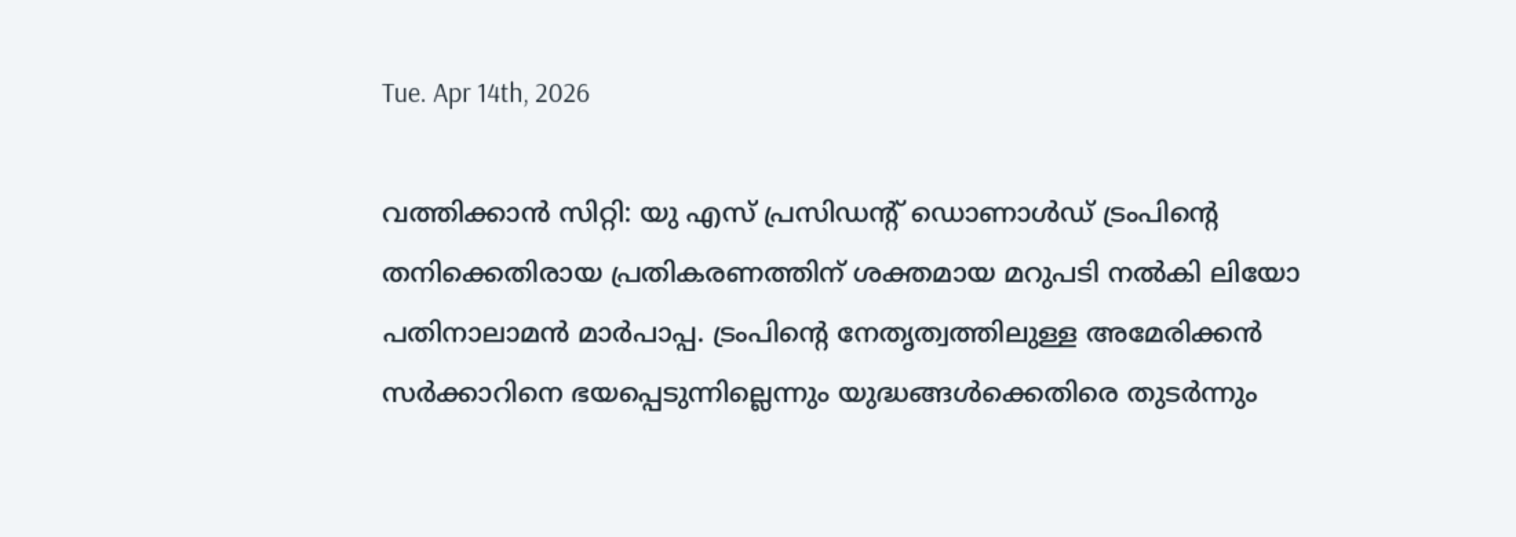Tue. Apr 14th, 2026

വത്തിക്കാന്‍ സിറ്റി: യു എസ് പ്രസിഡന്റ് ഡൊണാള്‍ഡ് ട്രംപിന്റെ തനിക്കെതിരായ പ്രതികരണത്തിന് ശക്തമായ മറുപടി നല്‍കി ലിയോ പതിനാലാമന്‍ മാര്‍പാപ്പ. ട്രംപിന്റെ നേതൃത്വത്തിലുള്ള അമേരിക്കന്‍ സര്‍ക്കാറിനെ ഭയപ്പെടുന്നില്ലെന്നും യുദ്ധങ്ങള്‍ക്കെതിരെ തുടര്‍ന്നും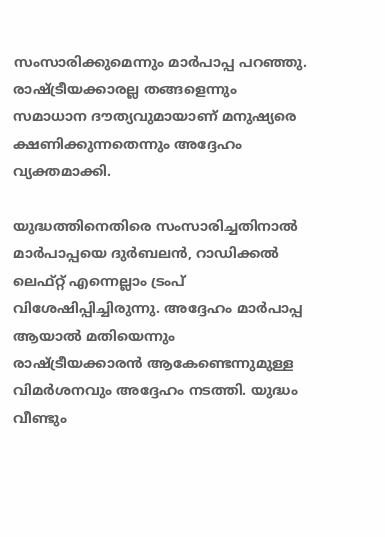സംസാരിക്കുമെന്നും മാര്‍പാപ്പ പറഞ്ഞു. രാഷ്ട്രീയക്കാരല്ല തങ്ങളെന്നും സമാധാന ദൗത്യവുമായാണ് മനുഷ്യരെ ക്ഷണിക്കുന്നതെന്നും അദ്ദേഹം വ്യക്തമാക്കി.

യുദ്ധത്തിനെതിരെ സംസാരിച്ചതിനാല്‍ മാര്‍പാപ്പയെ ദുര്‍ബലന്‍, റാഡിക്കല്‍ ലെഫ്റ്റ് എന്നെല്ലാം ട്രംപ് വിശേഷിപ്പിച്ചിരുന്നു. അദ്ദേഹം മാര്‍പാപ്പ ആയാല്‍ മതിയെന്നും രാഷ്ട്രീയക്കാരന്‍ ആകേണ്ടെന്നുമുള്ള വിമര്‍ശനവും അദ്ദേഹം നടത്തി. യുദ്ധം വീണ്ടും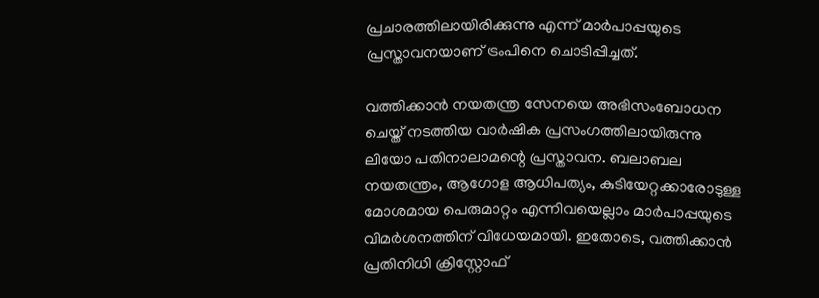പ്രചാരത്തിലായിരിക്കുന്നു എന്ന് മാര്‍പാപ്പയുടെ പ്രസ്താവനയാണ് ട്രംപിനെ ചൊടിപ്പിച്ചത്.

വത്തിക്കാന്‍ നയതന്ത്ര സേനയെ അഭിസംബോധന ചെയ്ത് നടത്തിയ വാര്‍ഷിക പ്രസംഗത്തിലായിരുന്നു ലിയോ പതിനാലാമന്റെ പ്രസ്താവന. ബലാബല നയതന്ത്രം, ആഗോള ആധിപത്യം, കുടിയേറ്റക്കാരോടുള്ള മോശമായ പെരുമാറ്റം എന്നിവയെല്ലാം മാര്‍പാപ്പയുടെ വിമര്‍ശനത്തിന് വിധേയമായി. ഇതോടെ, വത്തിക്കാന്‍ പ്രതിനിധി ക്രിസ്റ്റോഫ്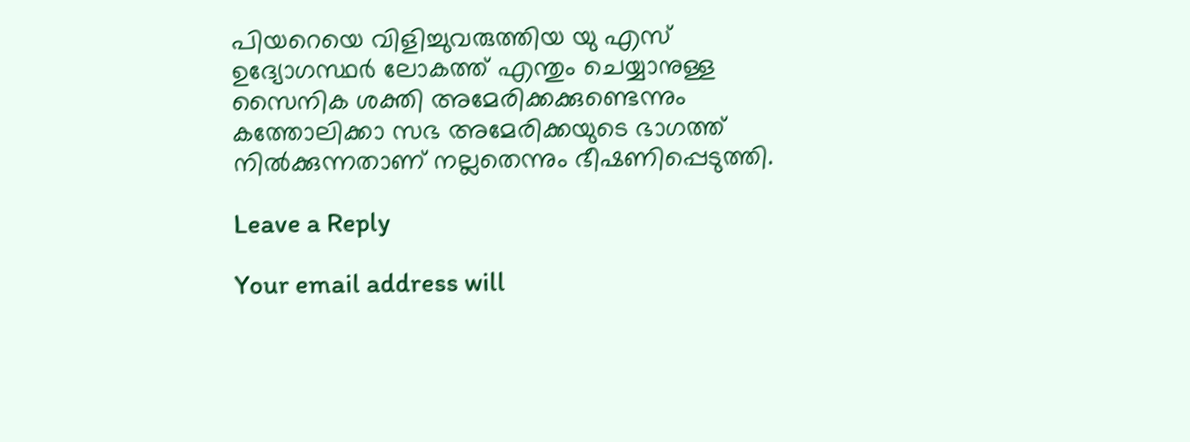പിയറെയെ വിളിച്ചുവരുത്തിയ യു എസ് ഉദ്യോഗസ്ഥര്‍ ലോകത്ത് എന്തും ചെയ്യാനുള്ള സൈനിക ശക്തി അമേരിക്കക്കുണ്ടെന്നും കത്തോലിക്കാ സഭ അമേരിക്കയുടെ ഭാഗത്ത് നില്‍ക്കുന്നതാണ് നല്ലതെന്നും ഭീഷണിപ്പെടുത്തി.

Leave a Reply

Your email address will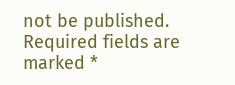not be published. Required fields are marked *